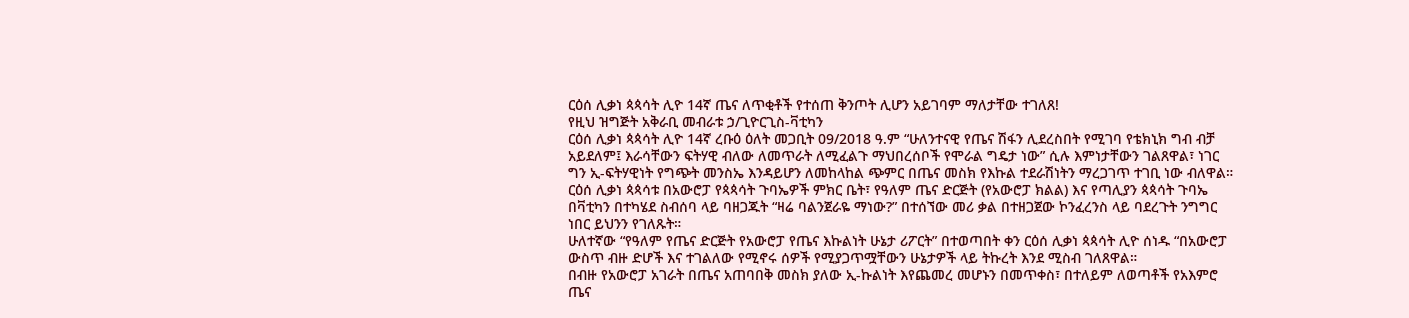ርዕሰ ሊቃነ ጳጳሳት ሊዮ 14ኛ ጤና ለጥቂቶች የተሰጠ ቅንጦት ሊሆን አይገባም ማለታቸው ተገለጸ!
የዚህ ዝግጅት አቅራቢ መብራቱ ኃ/ጊዮርጊስ-ቫቲካን
ርዕሰ ሊቃነ ጳጳሳት ሊዮ 14ኛ ረቡዕ ዕለት መጋቢት 09/2018 ዓ.ም “ሁለንተናዊ የጤና ሽፋን ሊደረስበት የሚገባ የቴክኒክ ግብ ብቻ አይደለም፤ እራሳቸውን ፍትሃዊ ብለው ለመጥራት ለሚፈልጉ ማህበረሰቦች የሞራል ግዴታ ነው” ሲሉ እምነታቸውን ገልጸዋል፣ ነገር ግን ኢ-ፍትሃዊነት የግጭት መንስኤ እንዳይሆን ለመከላከል ጭምር በጤና መስክ የእኩል ተደራሽነትን ማረጋገጥ ተገቢ ነው ብለዋል።
ርዕሰ ሊቃነ ጳጳሳቱ በአውሮፓ የጳጳሳት ጉባኤዎች ምክር ቤት፣ የዓለም ጤና ድርጅት (የአውሮፓ ክልል) እና የጣሊያን ጳጳሳት ጉባኤ በቫቲካን በተካሄደ ስብሰባ ላይ ባዘጋጁት “ዛሬ ባልንጀራዬ ማነው?” በተሰኘው መሪ ቃል በተዘጋጀው ኮንፈረንስ ላይ ባደረጉት ንግግር ነበር ይህንን የገለጹት።
ሁለተኛው “የዓለም የጤና ድርጅት የአውሮፓ የጤና እኩልነት ሁኔታ ሪፖርት” በተወጣበት ቀን ርዕሰ ሊቃነ ጳጳሳት ሊዮ ሰነዱ “በአውሮፓ ውስጥ ብዙ ድሆች እና ተገልለው የሚኖሩ ሰዎች የሚያጋጥሟቸውን ሁኔታዎች ላይ ትኩረት እንደ ሚስብ ገለጸዋል።
በብዙ የአውሮፓ አገራት በጤና አጠባበቅ መስክ ያለው ኢ-ኩልነት እየጨመረ መሆኑን በመጥቀስ፣ በተለይም ለወጣቶች የአእምሮ ጤና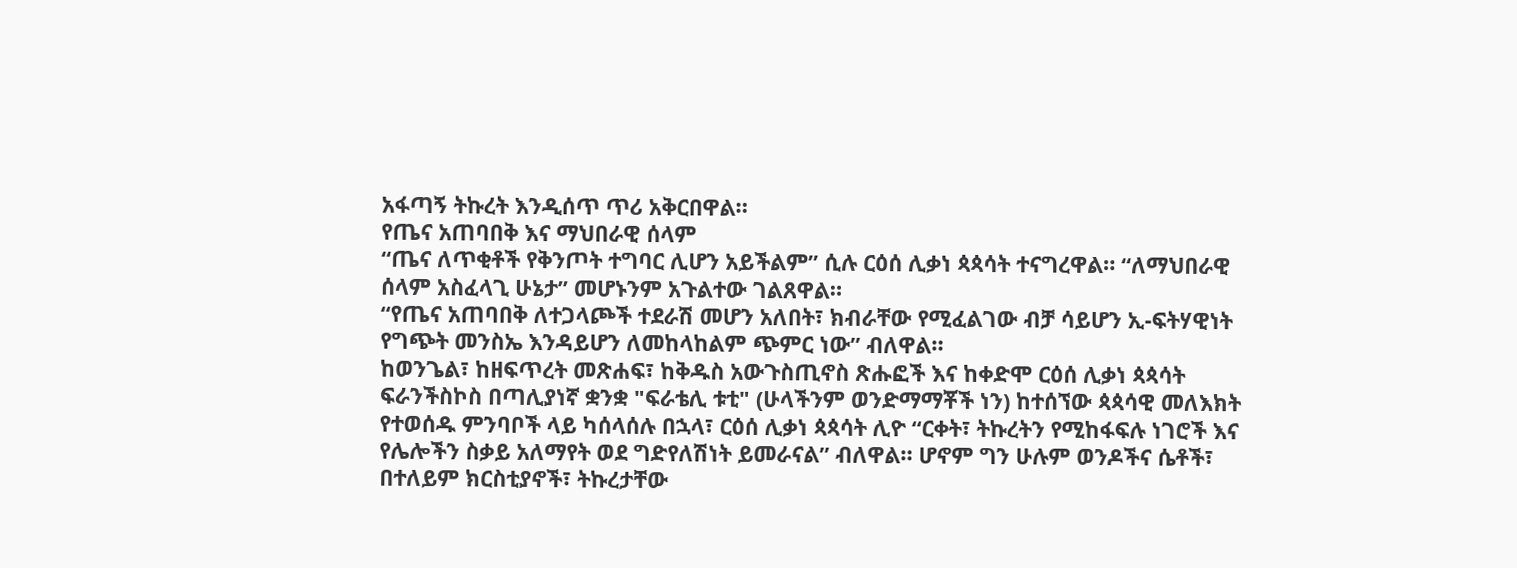አፋጣኝ ትኩረት እንዲሰጥ ጥሪ አቅርበዋል።
የጤና አጠባበቅ እና ማህበራዊ ሰላም
“ጤና ለጥቂቶች የቅንጦት ተግባር ሊሆን አይችልም” ሲሉ ርዕሰ ሊቃነ ጳጳሳት ተናግረዋል። “ለማህበራዊ ሰላም አስፈላጊ ሁኔታ” መሆኑንም አጉልተው ገልጸዋል።
“የጤና አጠባበቅ ለተጋላጮች ተደራሽ መሆን አለበት፣ ክብራቸው የሚፈልገው ብቻ ሳይሆን ኢ-ፍትሃዊነት የግጭት መንስኤ እንዳይሆን ለመከላከልም ጭምር ነው” ብለዋል።
ከወንጌል፣ ከዘፍጥረት መጽሐፍ፣ ከቅዱስ አውጉስጢኖስ ጽሑፎች እና ከቀድሞ ርዕሰ ሊቃነ ጳጳሳት ፍራንችስኮስ በጣሊያነኛ ቋንቋ "ፍራቴሊ ቱቲ" (ሁላችንም ወንድማማቾች ነን) ከተሰኘው ጳጳሳዊ መለእክት የተወሰዱ ምንባቦች ላይ ካሰላሰሉ በኋላ፣ ርዕሰ ሊቃነ ጳጳሳት ሊዮ “ርቀት፣ ትኩረትን የሚከፋፍሉ ነገሮች እና የሌሎችን ስቃይ አለማየት ወደ ግድየለሽነት ይመራናል” ብለዋል። ሆኖም ግን ሁሉም ወንዶችና ሴቶች፣ በተለይም ክርስቲያኖች፣ ትኩረታቸው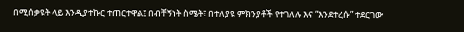በሚሰቃዩት ላይ እንዲያተኩር ተጠርተዋል፤ በብቸኝነት ስሜት፣ በተለያዩ ምክንያቶች የተገለሉ እና “እንደተረሱ” ተደርገው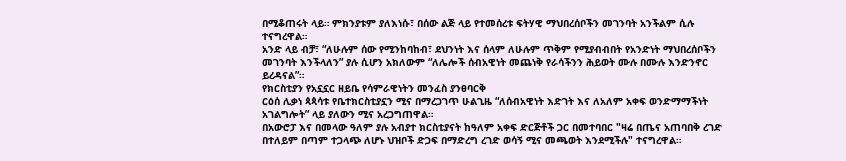በሚቆጠሩት ላይ። ምክንያቱም ያለእነሱ፣ በሰው ልጅ ላይ የተመሰረቱ ፍትሃዊ ማህበረሰቦችን መገንባት አንችልም ሲሉ ተናግረዋል።
አንድ ላይ ብቻ፣ “ለሁሉም ሰው የሚንከባከብ፣ ደህንነት እና ሰላም ለሁሉም ጥቅም የሚያብብበት የአንድነት ማህበረሰቦችን መገንባት እንችላለን” ያሉ ሲሆን አክለውም “ለሌሎች ሰብአዊነት መጨነቅ የራሳችንን ሕይወት ሙሉ በሙሉ እንድንኖር ይረዳናል”።
የክርስቲያን የአኗኗር ዘይቤ የሳምራዊነትን መንፈስ ያንፀባርቅ
ርዕሰ ሊቃነ ጳጳሳቱ የቤተክርስቲያኗን ሚና በማረጋገጥ ሁልጊዜ “ለሰብአዊነት እድገት እና ለአለም አቀፍ ወንድማማችነት አገልግሎት” ላይ ያለውን ሚና አረጋግጠዋል።
በአውሮፓ እና በመላው ዓለም ያሉ አብያተ ክርስቲያናት ከዓለም አቀፍ ድርጅቶች ጋር በመተባበር "ዛሬ በጤና አጠባበቅ ረገድ በተለይም በጣም ተጋላጭ ለሆኑ ህዝቦች ድጋፍ በማድረግ ረገድ ወሳኝ ሚና መጫወት እንደሚችሉ" ተናግረዋል።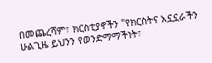በመጨረሻም፣ ክርስቲያኖችን "የክርስትና አኗኗራችን ሁልጊዜ ይህንን የወንድማማችነት፣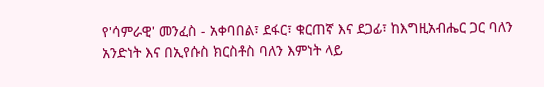የ'ሳምራዊ' መንፈስ - አቀባበል፣ ደፋር፣ ቁርጠኛ እና ደጋፊ፣ ከእግዚአብሔር ጋር ባለን አንድነት እና በኢየሱስ ክርስቶስ ባለን እምነት ላይ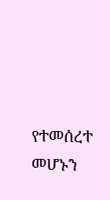የተመሰረተ መሆኑን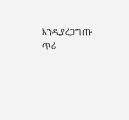እንዲያረጋግጡ ጥሪ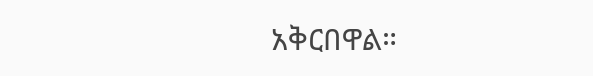አቅርበዋል።